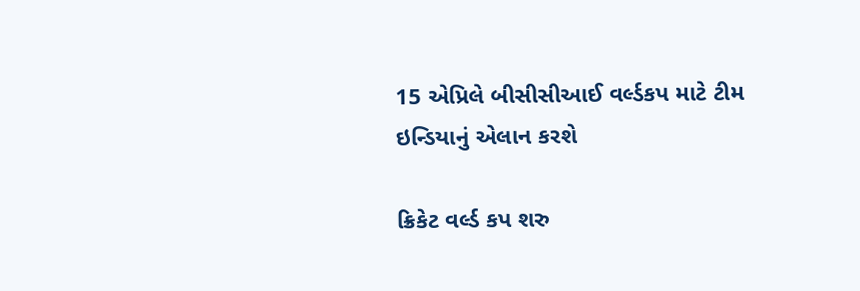15 એપ્રિલે બીસીસીઆઈ વર્લ્ડકપ માટે ટીમ ઇન્ડિયાનું એલાન કરશે

ક્રિકેટ વર્લ્ડ કપ શરુ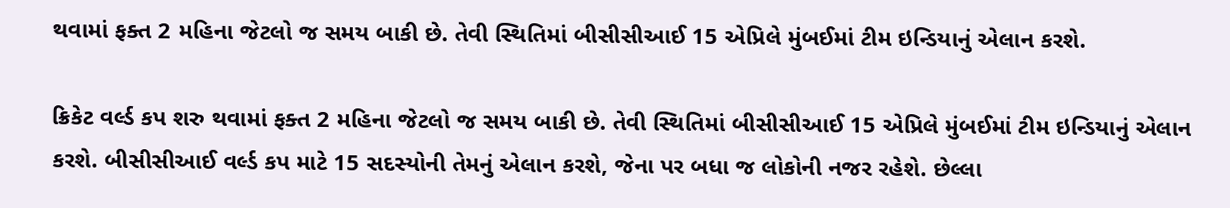થવામાં ફક્ત 2 મહિના જેટલો જ સમય બાકી છે. તેવી સ્થિતિમાં બીસીસીઆઈ 15 એપ્રિલે મુંબઈમાં ટીમ ઇન્ડિયાનું એલાન કરશે.

ક્રિકેટ વર્લ્ડ કપ શરુ થવામાં ફક્ત 2 મહિના જેટલો જ સમય બાકી છે. તેવી સ્થિતિમાં બીસીસીઆઈ 15 એપ્રિલે મુંબઈમાં ટીમ ઇન્ડિયાનું એલાન કરશે. બીસીસીઆઈ વર્લ્ડ કપ માટે 15 સદસ્યોની તેમનું એલાન કરશે, જેના પર બધા જ લોકોની નજર રહેશે. છેલ્લા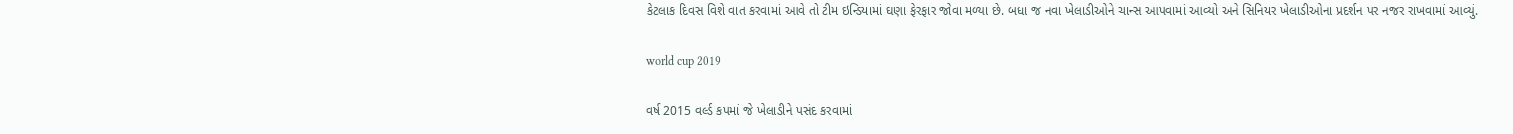કેટલાક દિવસ વિશે વાત કરવામાં આવે તો ટીમ ઇન્ડિયામાં ઘણા ફેરફાર જોવા મળ્યા છે. બધા જ નવા ખેલાડીઓને ચાન્સ આપવામાં આવ્યો અને સિનિયર ખેલાડીઓના પ્રદર્શન પર નજર રાખવામાં આવ્યું.

world cup 2019

વર્ષ 2015 વર્લ્ડ કપમાં જે ખેલાડીને પસંદ કરવામાં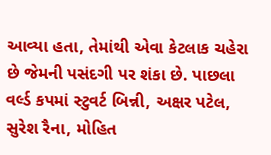આવ્યા હતા, તેમાંથી એવા કેટલાક ચહેરા છે જેમની પસંદગી પર શંકા છે. પાછલા વર્લ્ડ કપમાં સ્ટુવર્ટ બિન્ની, અક્ષર પટેલ, સુરેશ રૈના, મોહિત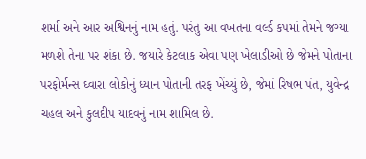શર્મા અને આર અશ્વિનનું નામ હતું. પરંતુ આ વખતના વર્લ્ડ કપમાં તેમને જગ્યા મળશે તેના પર શંકા છે. જયારે કેટલાક એવા પણ ખેલાડીઓ છે જેમને પોતાના પરફોર્મન્સ ઘ્વારા લોકોનું ધ્યાન પોતાની તરફ ખેંચ્યું છે, જેમાં રિષભ પંત, યુવેન્દ્ર ચહલ અને કુલદીપ યાદવનું નામ શામિલ છે.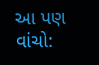આ પણ વાંચો: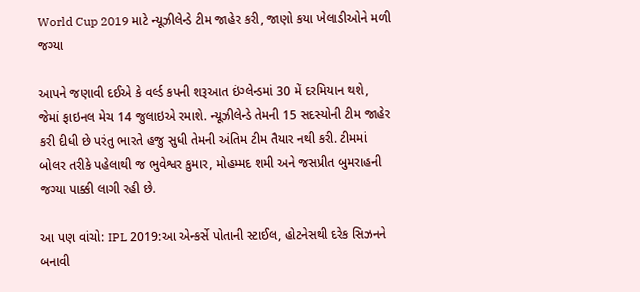World Cup 2019 માટે ન્યૂઝીલેન્ડે ટીમ જાહેર કરી, જાણો કયા ખેલાડીઓને મળી જગ્યા

આપને જણાવી દઈએ કે વર્લ્ડ કપની શરૂઆત ઇંગ્લેન્ડમાં 30 મેં દરમિયાન થશે, જેમાં ફાઇનલ મેચ 14 જુલાઇએ રમાશે. ન્યૂઝીલેન્ડે તેમની 15 સદસ્યોની ટીમ જાહેર કરી દીધી છે પરંતુ ભારતે હજુ સુધી તેમની અંતિમ ટીમ તૈયાર નથી કરી. ટીમમાં બોલર તરીકે પહેલાથી જ ભુવેશ્વર કુમાર, મોહમ્મદ શમી અને જસપ્રીત બુમરાહની જગ્યા પાક્કી લાગી રહી છે.

આ પણ વાંચો: IPL 2019:આ એન્કર્સે પોતાની સ્ટાઈલ, હોટનેસથી દરેક સિઝનને બનાવી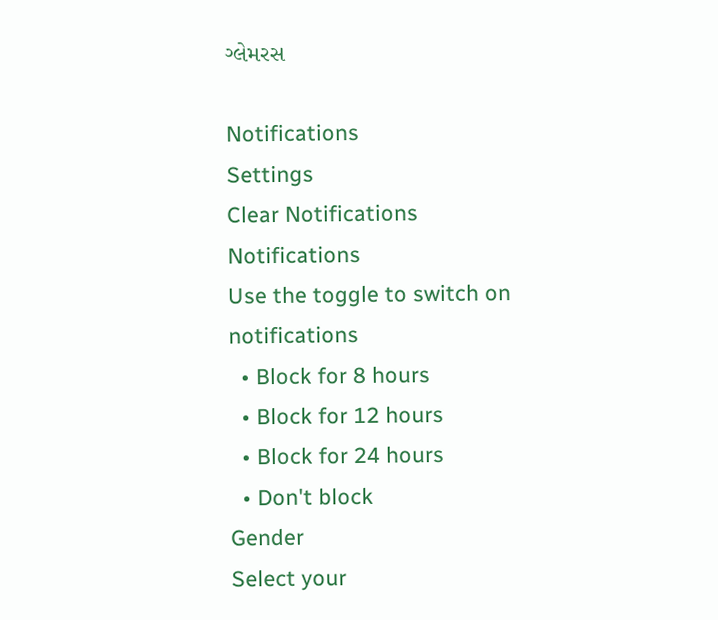ગ્લેમરસ

Notifications
Settings
Clear Notifications
Notifications
Use the toggle to switch on notifications
  • Block for 8 hours
  • Block for 12 hours
  • Block for 24 hours
  • Don't block
Gender
Select your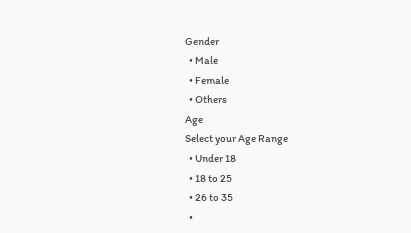Gender
  • Male
  • Female
  • Others
Age
Select your Age Range
  • Under 18
  • 18 to 25
  • 26 to 35
  •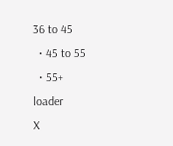36 to 45
  • 45 to 55
  • 55+
loader
X